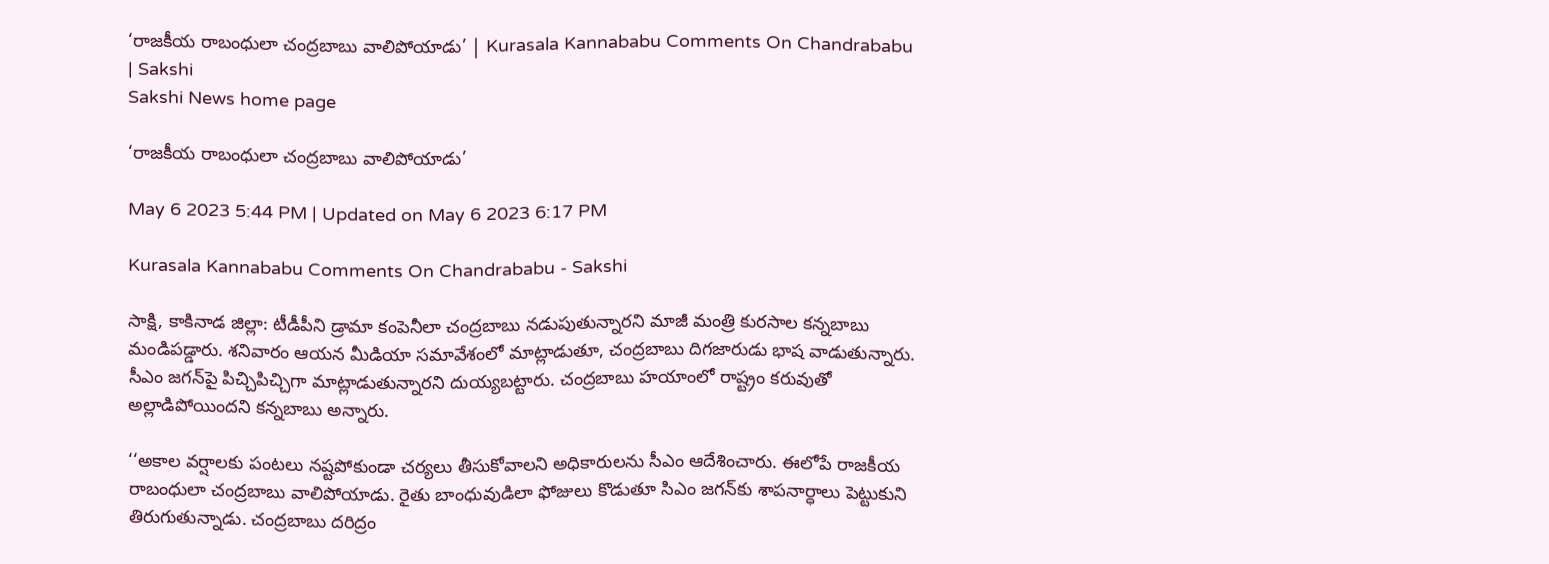‘రాజకీయ రాబంధులా చంద్రబాబు వాలిపోయాడు’ | Kurasala Kannababu Comments On Chandrababu | Sakshi
Sakshi News home page

‘రాజకీయ రాబంధులా చంద్రబాబు వాలిపోయాడు’

May 6 2023 5:44 PM | Updated on May 6 2023 6:17 PM

Kurasala Kannababu Comments On Chandrababu - Sakshi

సాక్షి, కాకినాడ జిల్లా: టీడీపీని డ్రామా కంపెనీలా చంద్రబాబు నడుపుతున్నారని మాజీ మంత్రి కురసాల కన్నబాబు మండిపడ్డారు. శనివారం ఆయన మీడియా సమావేశంలో మాట్లాడుతూ, చంద్రబాబు దిగజారుడు భాష వాడుతున్నారు. సీఎం జగన్‌పై పిచ్చిపిచ్చిగా మాట్లాడుతున్నారని దుయ్యబట్టారు. చంద్రబాబు హయాంలో రాష్ట్రం కరువుతో అల్లాడిపోయిందని కన్నబాబు అన్నారు.

‘‘అకాల వర్షాలకు పంటలు నష్టపోకుండా చర్యలు తీసుకోవాలని అధికారులను సీఎం ఆదేశించారు. ఈలోపే రాజకీయ రాబంధులా చంద్రబాబు వాలిపోయాడు. రైతు బాంధువుడిలా ఫోజులు కొడుతూ సిఎం జగన్‌కు శాపనార్ధాలు పెట్టుకుని తిరుగుతున్నాడు. చంద్రబాబు దరిద్రం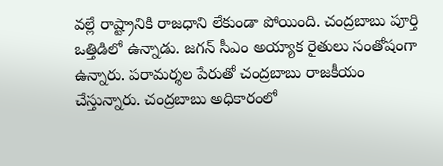వల్లే రాష్ట్రానికి రాజధాని లేకుండా పోయింది. చంద్రబాబు పూర్తి ఒత్తిడిలో ఉన్నాడు. జగన్‌ సీఎం అయ్యాక రైతులు సంతోషంగా ఉన్నారు. పరామర్శల పేరుతో చంద్రబాబు రాజకీయం చేస్తున్నారు. చంద్రబాబు అధికారంలో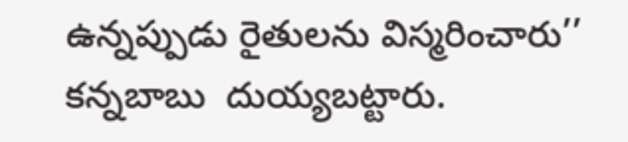ఉన్నప్పుడు రైతులను విస్మరించారు’’ కన్నబాబు  దుయ్యబట్టారు.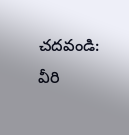చదవండి: వీరి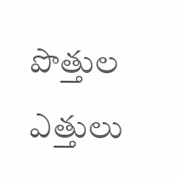పొత్తుల ఎత్తులు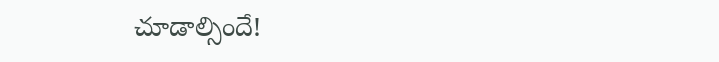చూడాల్సిందే!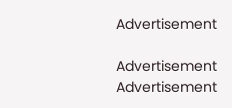Advertisement

Advertisement
Advertisement